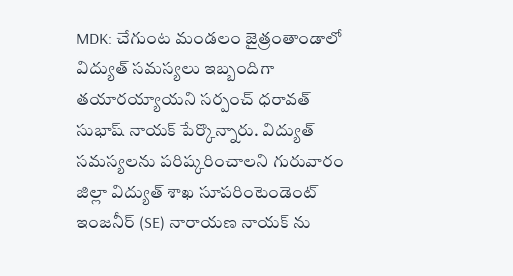MDK: చేగుంట మండలం జైత్రంతాండాలో విద్యుత్ సమస్యలు ఇబ్బందిగా తయారయ్యాయని సర్పంచ్ ధరావత్ సుభాష్ నాయక్ పేర్కొన్నారు. విద్యుత్ సమస్యలను పరిష్కరించాలని గురువారం జిల్లా విద్యుత్ శాఖ సూపరింటెండెంట్ ఇంజనీర్ (SE) నారాయణ నాయక్ ను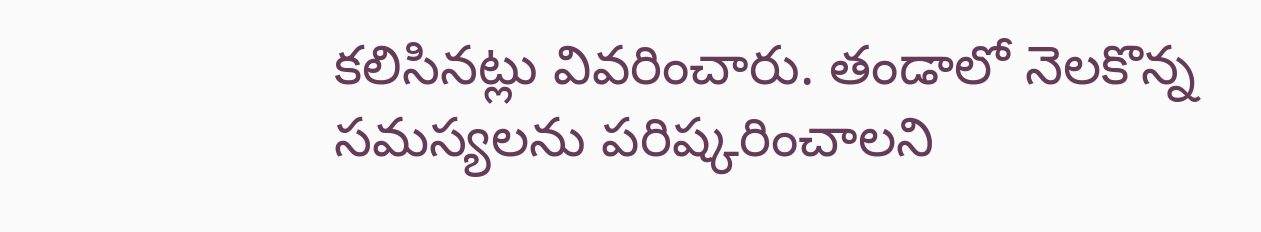కలిసినట్లు వివరించారు. తండాలో నెలకొన్న సమస్యలను పరిష్కరించాలని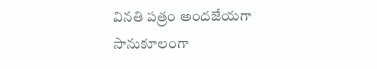వినతి పత్రం అందజేయగా సానుకూలంగా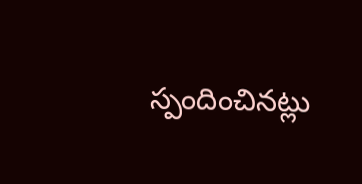స్పందించినట్లు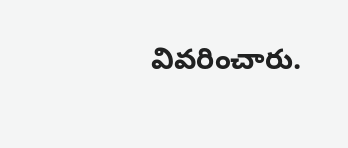వివరించారు.